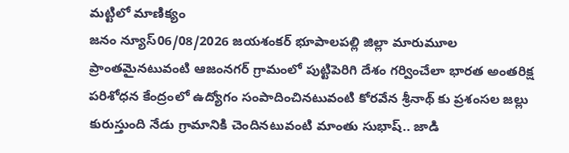మట్టిలో మాణిక్యం
జనం న్యూస్06/08/2026 జయశంకర్ భూపాలపల్లి జిల్లా మారుమూల ప్రాంతమైనటువంటి ఆజంనగర్ గ్రామంలో పుట్టిపెరిగి దేశం గర్వించేలా భారత అంతరిక్ష పరిశోధన కేంద్రంలో ఉద్యోగం సంపాదించినటువంటి కోరవేన శ్రీనాథ్ కు ప్రశంసల జల్లు కురుస్తుంది నేడు గ్రామానికి చెందినటువంటి మాంతు సుభాష్.. జాడి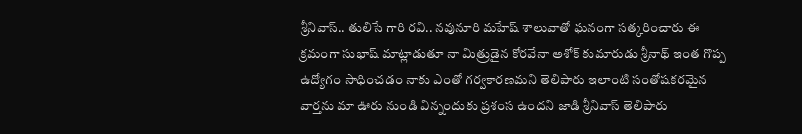శ్రీనివాస్.. తులిసే గారి రవి.. నవునూరి మహేష్ శాలువాతో ఘనంగా సత్కరించారు ఈ క్రమంగా సుభాష్ మాట్లాడుతూ నా మిత్రుడైన కోరవేనా అశోక్ కుమారుడు శ్రీనాథ్ ఇంత గొప్ప ఉద్యోగం సాధించడం నాకు ఎంతో గర్వకారణమని తెలిపారు ఇలాంటి సంతోషకరమైన వార్తను మా ఊరు నుండి విన్నందుకు ప్రశంస ఉందని జాడి శ్రీనివాస్ తెలిపారు